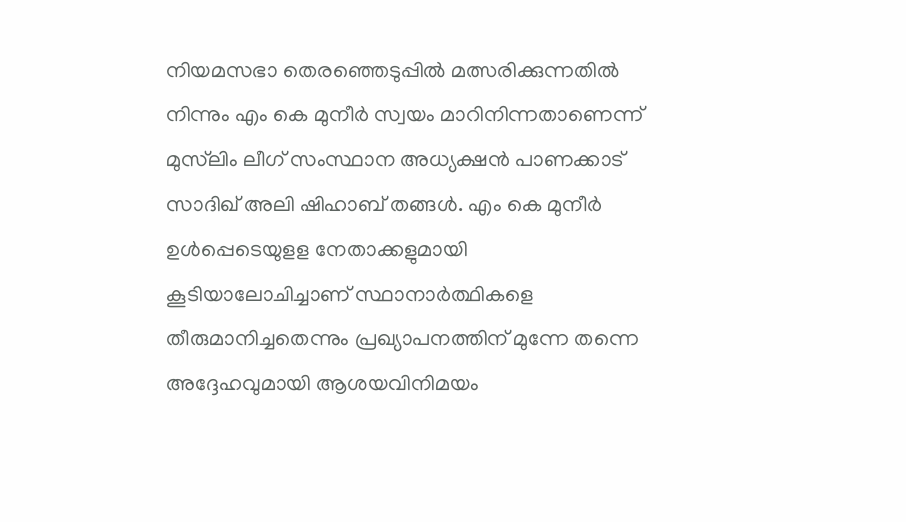നിയമസഭാ തെരഞ്ഞെടുപ്പില്‍ മത്സരിക്കുന്നതില്‍ നിന്നും എം കെ മുനീര്‍ സ്വയം മാറിനിന്നതാണെന്ന് മുസ്‌ലിം ലീഗ് സംസ്ഥാന അധ്യക്ഷന്‍ പാണക്കാട് സാദിഖ് അലി ഷിഹാബ് തങ്ങള്‍. എം കെ മുനീര്‍ ഉള്‍പ്പെടെയുളള നേതാക്കളുമായി കൂടിയാലോചിച്ചാണ് സ്ഥാനാര്‍ത്ഥികളെ തീരുമാനിച്ചതെന്നും പ്രഖ്യാപനത്തിന് മുന്നേ തന്നെ അദ്ദേഹവുമായി ആശയവിനിമയം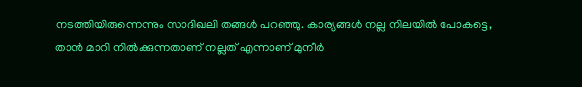നടത്തിയിരുന്നെന്നും സാദിഖലി തങ്ങള്‍ പറഞ്ഞു. കാര്യങ്ങള്‍ നല്ല നിലയില്‍ പോകട്ടെ, താന്‍ മാറി നില്‍ക്കുന്നതാണ് നല്ലത് എന്നാണ് മുനീര്‍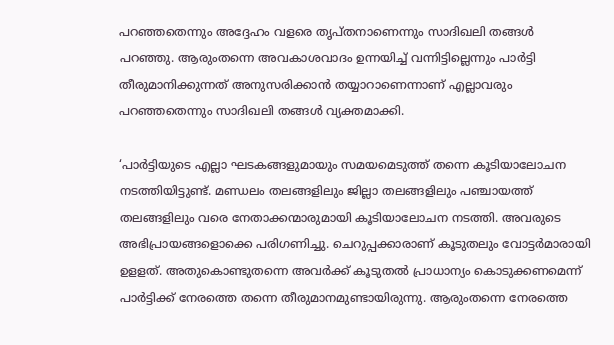പറഞ്ഞതെന്നും അദ്ദേഹം വളരെ തൃപ്തനാണെന്നും സാദിഖലി തങ്ങള്‍ പറഞ്ഞു. ആരുംതന്നെ അവകാശവാദം ഉന്നയിച്ച് വന്നിട്ടില്ലെന്നും പാര്‍ട്ടി തീരുമാനിക്കുന്നത് അനുസരിക്കാന്‍ തയ്യാറാണെന്നാണ് എല്ലാവരും പറഞ്ഞതെന്നും സാദിഖലി തങ്ങള്‍ വ്യക്തമാക്കി.

‘പാര്‍ട്ടിയുടെ എല്ലാ ഘടകങ്ങളുമായും സമയമെടുത്ത് തന്നെ കൂടിയാലോചന നടത്തിയിട്ടുണ്ട്. മണ്ഡലം തലങ്ങളിലും ജില്ലാ തലങ്ങളിലും പഞ്ചായത്ത് തലങ്ങളിലും വരെ നേതാക്കന്മാരുമായി കൂടിയാലോചന നടത്തി. അവരുടെ അഭിപ്രായങ്ങളൊക്കെ പരിഗണിച്ചു. ചെറുപ്പക്കാരാണ് കൂടുതലും വോട്ടര്‍മാരായി ഉളളത്. അതുകൊണ്ടുതന്നെ അവര്‍ക്ക് കൂടുതല്‍ പ്രാധാന്യം കൊടുക്കണമെന്ന് പാര്‍ട്ടിക്ക് നേരത്തെ തന്നെ തീരുമാനമുണ്ടായിരുന്നു. ആരുംതന്നെ നേരത്തെ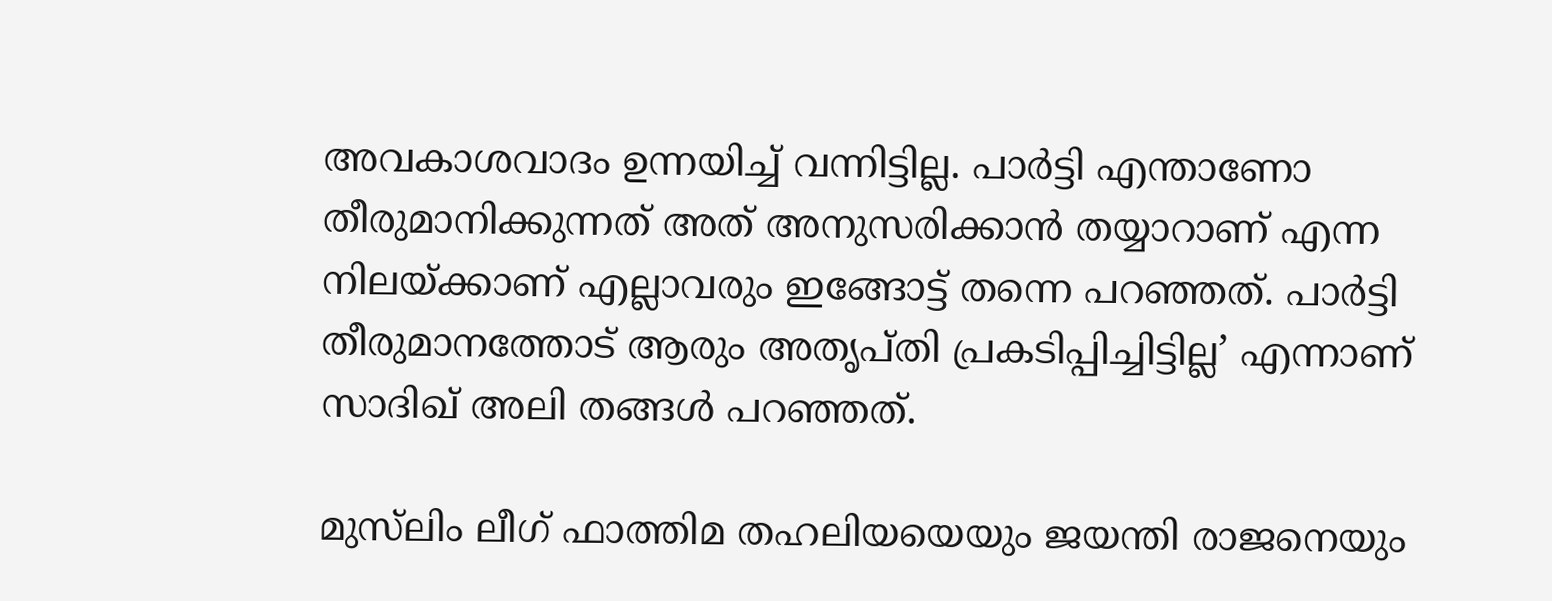അവകാശവാദം ഉന്നയിച്ച് വന്നിട്ടില്ല. പാര്‍ട്ടി എന്താണോ തീരുമാനിക്കുന്നത് അത് അനുസരിക്കാന്‍ തയ്യാറാണ് എന്ന നിലയ്ക്കാണ് എല്ലാവരും ഇങ്ങോട്ട് തന്നെ പറഞ്ഞത്. പാര്‍ട്ടി തീരുമാനത്തോട് ആരും അതൃപ്തി പ്രകടിപ്പിച്ചിട്ടില്ല’ എന്നാണ് സാദിഖ് അലി തങ്ങള്‍ പറഞ്ഞത്.

മുസ്‌ലിം ലീഗ് ഫാത്തിമ തഹലിയയെയും ജയന്തി രാജനെയും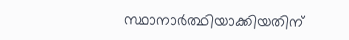സ്ഥാനാർത്ഥിയാക്കിയതിന്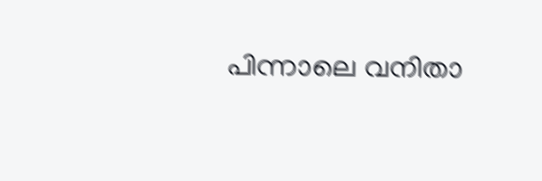പിന്നാലെ വനിതാ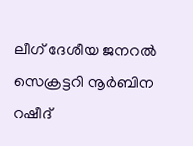ലീഗ് ദേശീയ ജനറൽ സെക്രട്ടറി നൂർബിന റഷീദ്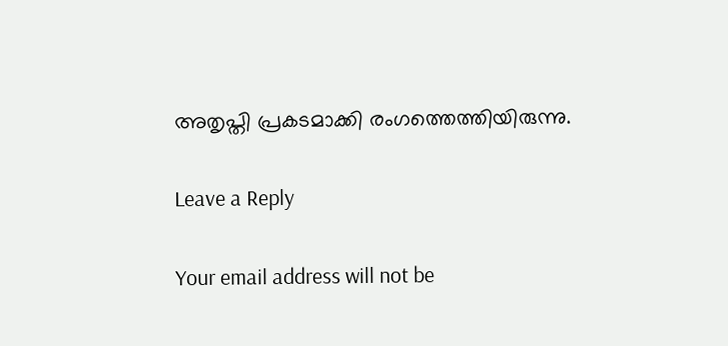അതൃപ്തി പ്രകടമാക്കി രംഗത്തെത്തിയിരുന്നു.

Leave a Reply

Your email address will not be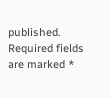published. Required fields are marked *